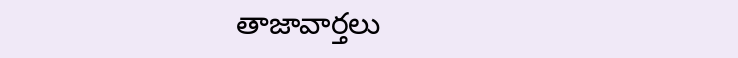తాజావార్తలు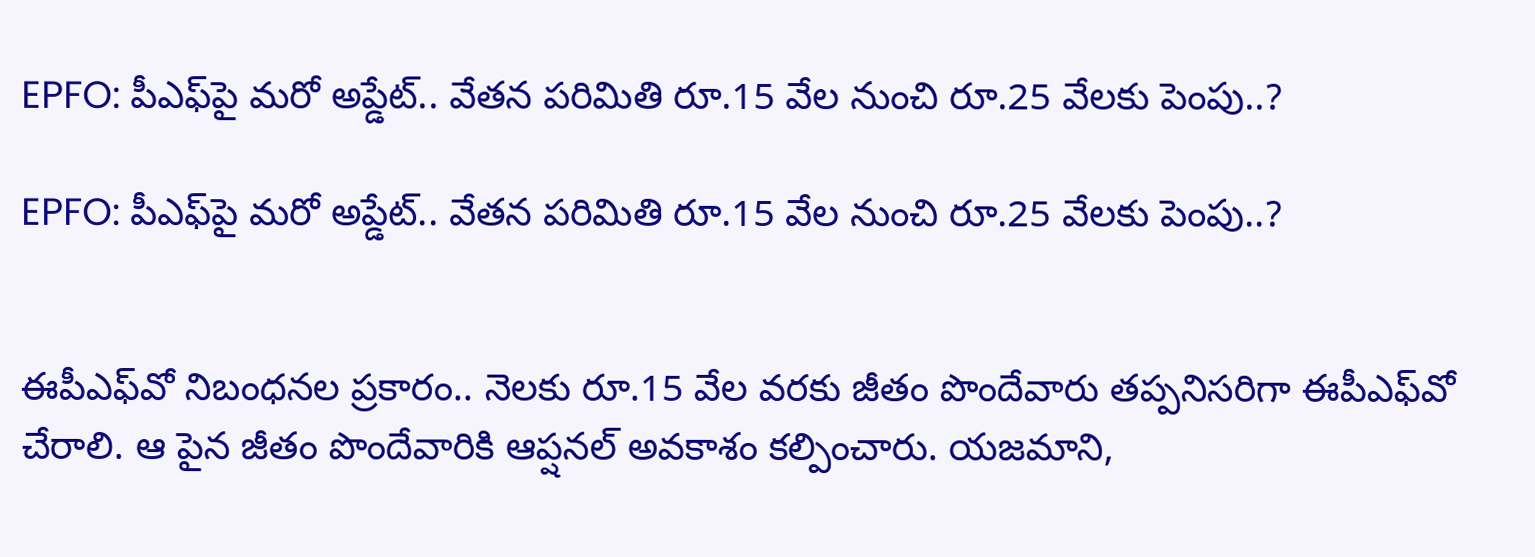EPFO: పీఎఫ్‌పై మరో అప్డేట్.. వేతన పరిమితి రూ.15 వేల నుంచి రూ.25 వేలకు పెంపు..?

EPFO: పీఎఫ్‌పై మరో అప్డేట్.. వేతన పరిమితి రూ.15 వేల నుంచి రూ.25 వేలకు పెంపు..?


ఈపీఎఫ్‌వో నిబంధనల ప్రకారం.. నెలకు రూ.15 వేల వరకు జీతం పొందేవారు తప్పనిసరిగా ఈపీఎఫ్‌వో చేరాలి. ఆ పైన జీతం పొందేవారికి ఆప్షనల్ అవకాశం కల్పించారు. యజమాని,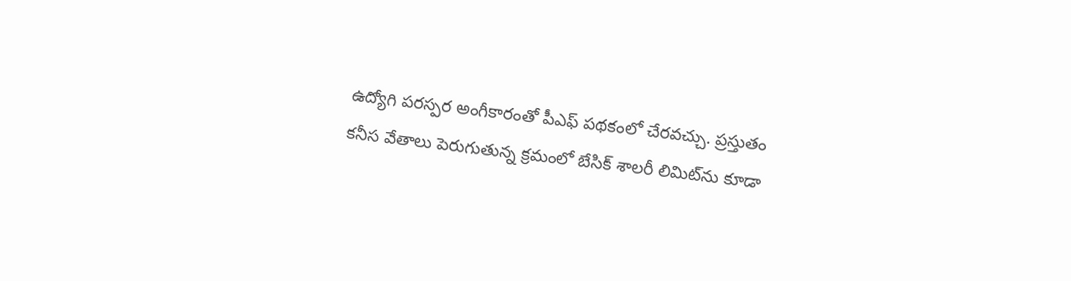ఉద్యోగి పరస్పర అంగీకారంతో పీఎఫ్ పథకంలో చేరవచ్చు. ప్రస్తుతం కనీస వేతాలు పెరుగుతున్న క్రమంలో బేసిక్ శాలరీ లిమిట్‌ను కూడా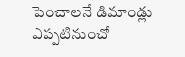పెంచాలనే డిమాండ్లు ఎప్పటినుంచో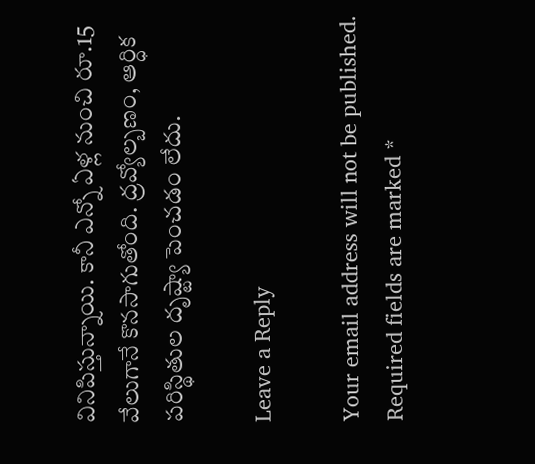వినిపిస్తున్నాయి. కానీ ఎన్నో ఏళ్ల నుంచి రూ.15 వేలుగానే కొనసాగుతోంది. ద్రవ్యోల్బణం, ఆర్ధిక పరిస్థితుల దృష్ట్యా పెంచడం లేదు.

Leave a Reply

Your email address will not be published. Required fields are marked *